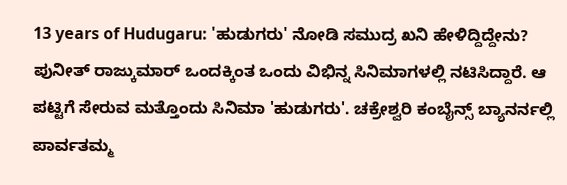13 years of Hudugaru: 'ಹುಡುಗರು' ನೋಡಿ ಸಮುದ್ರ ಖನಿ ಹೇಳಿದ್ದಿದ್ದೇನು?
ಪುನೀತ್ ರಾಜ್ಕುಮಾರ್ ಒಂದಕ್ಕಿಂತ ಒಂದು ವಿಭಿನ್ನ ಸಿನಿಮಾಗಳಲ್ಲಿ ನಟಿಸಿದ್ದಾರೆ. ಆ ಪಟ್ಟಿಗೆ ಸೇರುವ ಮತ್ತೊಂದು ಸಿನಿಮಾ 'ಹುಡುಗರು'. ಚಕ್ರೇಶ್ವರಿ ಕಂಬೈನ್ಸ್ ಬ್ಯಾನರ್ನಲ್ಲಿ ಪಾರ್ವತಮ್ಮ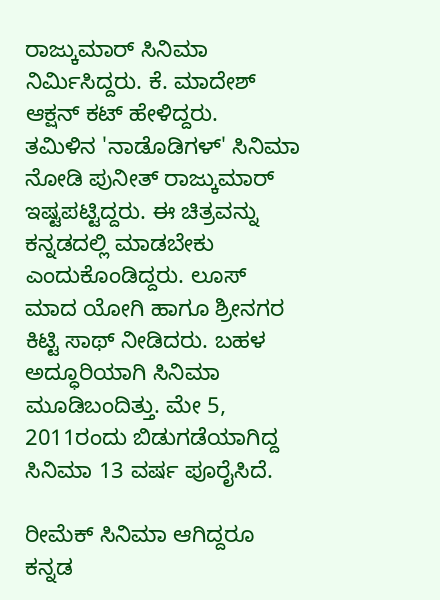ರಾಜ್ಕುಮಾರ್ ಸಿನಿಮಾ ನಿರ್ಮಿಸಿದ್ದರು. ಕೆ. ಮಾದೇಶ್ ಆಕ್ಷನ್ ಕಟ್ ಹೇಳಿದ್ದರು.
ತಮಿಳಿನ 'ನಾಡೊಡಿಗಳ್' ಸಿನಿಮಾ ನೋಡಿ ಪುನೀತ್ ರಾಜ್ಕುಮಾರ್ ಇಷ್ಟಪಟ್ಟಿದ್ದರು. ಈ ಚಿತ್ರವನ್ನು ಕನ್ನಡದಲ್ಲಿ ಮಾಡಬೇಕು ಎಂದುಕೊಂಡಿದ್ದರು. ಲೂಸ್ ಮಾದ ಯೋಗಿ ಹಾಗೂ ಶ್ರೀನಗರ ಕಿಟ್ಟಿ ಸಾಥ್ ನೀಡಿದರು. ಬಹಳ ಅದ್ಧೂರಿಯಾಗಿ ಸಿನಿಮಾ ಮೂಡಿಬಂದಿತ್ತು. ಮೇ 5, 2011ರಂದು ಬಿಡುಗಡೆಯಾಗಿದ್ದ ಸಿನಿಮಾ 13 ವರ್ಷ ಪೂರೈಸಿದೆ.

ರೀಮೆಕ್ ಸಿನಿಮಾ ಆಗಿದ್ದರೂ ಕನ್ನಡ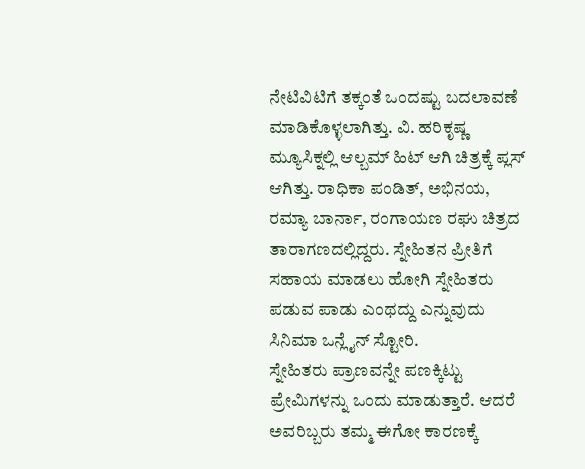ನೇಟಿವಿಟಿಗೆ ತಕ್ಕಂತೆ ಒಂದಷ್ಟು ಬದಲಾವಣೆ ಮಾಡಿಕೊಳ್ಳಲಾಗಿತ್ತು. ವಿ. ಹರಿಕೃಷ್ಣ ಮ್ಯೂಸಿಕ್ನಲ್ಲಿ ಆಲ್ಬಮ್ ಹಿಟ್ ಆಗಿ ಚಿತ್ರಕ್ಕೆ ಪ್ಲಸ್ ಆಗಿತ್ತು. ರಾಧಿಕಾ ಪಂಡಿತ್, ಅಭಿನಯ, ರಮ್ಯಾ ಬಾರ್ನಾ, ರಂಗಾಯಣ ರಘು ಚಿತ್ರದ ತಾರಾಗಣದಲ್ಲಿದ್ದರು. ಸ್ನೇಹಿತನ ಪ್ರೀತಿಗೆ ಸಹಾಯ ಮಾಡಲು ಹೋಗಿ ಸ್ನೇಹಿತರು ಪಡುವ ಪಾಡು ಎಂಥದ್ದು ಎನ್ನುವುದು ಸಿನಿಮಾ ಒನ್ಲೈನ್ ಸ್ಟೋರಿ.
ಸ್ನೇಹಿತರು ಪ್ರಾಣವನ್ನೇ ಪಣಕ್ಕಿಟ್ಟು ಪ್ರೇಮಿಗಳನ್ನು ಒಂದು ಮಾಡುತ್ತಾರೆ. ಆದರೆ ಅವರಿಬ್ಬರು ತಮ್ಮ ಈಗೋ ಕಾರಣಕ್ಕೆ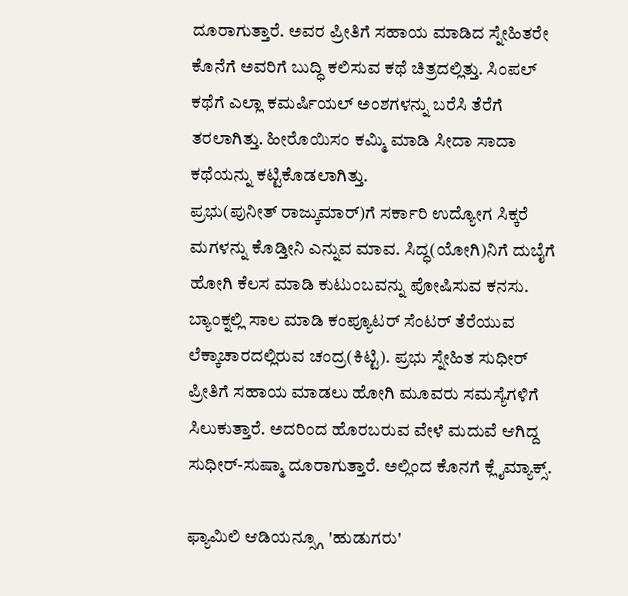ದೂರಾಗುತ್ತಾರೆ. ಅವರ ಪ್ರೀತಿಗೆ ಸಹಾಯ ಮಾಡಿದ ಸ್ನೇಹಿತರೇ ಕೊನೆಗೆ ಅವರಿಗೆ ಬುದ್ಧಿ ಕಲಿಸುವ ಕಥೆ ಚಿತ್ರದಲ್ಲಿತ್ತು. ಸಿಂಪಲ್ ಕಥೆಗೆ ಎಲ್ಲಾ ಕಮರ್ಷಿಯಲ್ ಅಂಶಗಳನ್ನು ಬರೆಸಿ ತೆರೆಗೆ ತರಲಾಗಿತ್ತು. ಹೀರೊಯಿಸಂ ಕಮ್ಮಿ ಮಾಡಿ ಸೀದಾ ಸಾದಾ ಕಥೆಯನ್ನು ಕಟ್ಟಿಕೊಡಲಾಗಿತ್ತು.
ಪ್ರಭು(ಪುನೀತ್ ರಾಜ್ಕುಮಾರ್)ಗೆ ಸರ್ಕಾರಿ ಉದ್ಯೋಗ ಸಿಕ್ಕರೆ ಮಗಳನ್ನು ಕೊಡ್ತೀನಿ ಎನ್ನುವ ಮಾವ. ಸಿದ್ಧ(ಯೋಗಿ)ನಿಗೆ ದುಬೈಗೆ ಹೋಗಿ ಕೆಲಸ ಮಾಡಿ ಕುಟುಂಬವನ್ನು ಪೋಷಿಸುವ ಕನಸು. ಬ್ಯಾಂಕ್ನಲ್ಲಿ ಸಾಲ ಮಾಡಿ ಕಂಪ್ಯೂಟರ್ ಸೆಂಟರ್ ತೆರೆಯುವ ಲೆಕ್ಕಾಚಾರದಲ್ಲಿರುವ ಚಂದ್ರ(ಕಿಟ್ಟಿ). ಪ್ರಭು ಸ್ನೇಹಿತ ಸುಧೀರ್ ಪ್ರೀತಿಗೆ ಸಹಾಯ ಮಾಡಲು ಹೋಗಿ ಮೂವರು ಸಮಸ್ಯೆಗಳಿಗೆ ಸಿಲುಕುತ್ತಾರೆ. ಅದರಿಂದ ಹೊರಬರುವ ವೇಳೆ ಮದುವೆ ಆಗಿದ್ದ ಸುಧೀರ್-ಸುಷ್ಮಾ ದೂರಾಗುತ್ತಾರೆ. ಅಲ್ಲಿಂದ ಕೊನಗೆ ಕ್ಲೈಮ್ಯಾಕ್ಸ್.

ಫ್ಯಾಮಿಲಿ ಆಡಿಯನ್ಸ್ಗೂ 'ಹುಡುಗರು'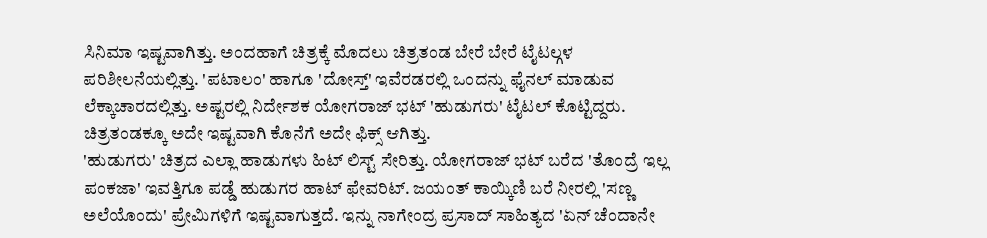ಸಿನಿಮಾ ಇಷ್ಟವಾಗಿತ್ತು. ಅಂದಹಾಗೆ ಚಿತ್ರಕ್ಕೆ ಮೊದಲು ಚಿತ್ರತಂಡ ಬೇರೆ ಬೇರೆ ಟೈಟಲ್ಗಳ ಪರಿಶೀಲನೆಯಲ್ಲಿತ್ತು. 'ಪಟಾಲಂ' ಹಾಗೂ 'ದೋಸ್ತ್' ಇವೆರಡರಲ್ಲಿ ಒಂದನ್ನು ಫೈನಲ್ ಮಾಡುವ ಲೆಕ್ಕಾಚಾರದಲ್ಲಿತ್ತು. ಅಷ್ಟರಲ್ಲಿ ನಿರ್ದೇಶಕ ಯೋಗರಾಜ್ ಭಟ್ 'ಹುಡುಗರು' ಟೈಟಲ್ ಕೊಟ್ಟಿದ್ದರು. ಚಿತ್ರತಂಡಕ್ಕೂ ಅದೇ ಇಷ್ಟವಾಗಿ ಕೊನೆಗೆ ಅದೇ ಫಿಕ್ಸ್ ಆಗಿತ್ತು.
'ಹುಡುಗರು' ಚಿತ್ರದ ಎಲ್ಲಾ ಹಾಡುಗಳು ಹಿಟ್ ಲಿಸ್ಟ್ ಸೇರಿತ್ತು. ಯೋಗರಾಜ್ ಭಟ್ ಬರೆದ 'ತೊಂದ್ರೆ ಇಲ್ಲ ಪಂಕಜಾ' ಇವತ್ತಿಗೂ ಪಡ್ಡೆ ಹುಡುಗರ ಹಾಟ್ ಫೇವರಿಟ್. ಜಯಂತ್ ಕಾಯ್ಕಿಣಿ ಬರೆ ನೀರಲ್ಲಿ 'ಸಣ್ಣ ಅಲೆಯೊಂದು' ಪ್ರೇಮಿಗಳಿಗೆ ಇಷ್ಟವಾಗುತ್ತದೆ. ಇನ್ನು ನಾಗೇಂದ್ರ ಪ್ರಸಾದ್ ಸಾಹಿತ್ಯದ 'ಏನ್ ಚೆಂದಾನೇ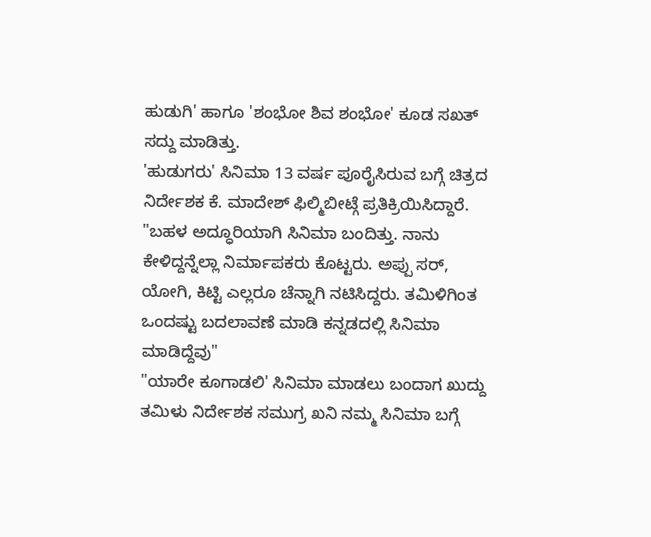ಹುಡುಗಿ' ಹಾಗೂ 'ಶಂಭೋ ಶಿವ ಶಂಭೋ' ಕೂಡ ಸಖತ್ ಸದ್ದು ಮಾಡಿತ್ತು.
'ಹುಡುಗರು' ಸಿನಿಮಾ 13 ವರ್ಷ ಪೂರೈಸಿರುವ ಬಗ್ಗೆ ಚಿತ್ರದ ನಿರ್ದೇಶಕ ಕೆ. ಮಾದೇಶ್ ಫಿಲ್ಮಿಬೀಟ್ಗೆ ಪ್ರತಿಕ್ರಿಯಿಸಿದ್ದಾರೆ. "ಬಹಳ ಅದ್ಧೂರಿಯಾಗಿ ಸಿನಿಮಾ ಬಂದಿತ್ತು. ನಾನು ಕೇಳಿದ್ದನ್ನೆಲ್ಲಾ ನಿರ್ಮಾಪಕರು ಕೊಟ್ಟರು. ಅಪ್ಪು ಸರ್, ಯೋಗಿ, ಕಿಟ್ಟಿ ಎಲ್ಲರೂ ಚೆನ್ನಾಗಿ ನಟಿಸಿದ್ದರು. ತಮಿಳಿಗಿಂತ ಒಂದಷ್ಟು ಬದಲಾವಣೆ ಮಾಡಿ ಕನ್ನಡದಲ್ಲಿ ಸಿನಿಮಾ ಮಾಡಿದ್ದೆವು"
"ಯಾರೇ ಕೂಗಾಡಲಿ' ಸಿನಿಮಾ ಮಾಡಲು ಬಂದಾಗ ಖುದ್ದು ತಮಿಳು ನಿರ್ದೇಶಕ ಸಮುಗ್ರ ಖನಿ ನಮ್ಮ ಸಿನಿಮಾ ಬಗ್ಗೆ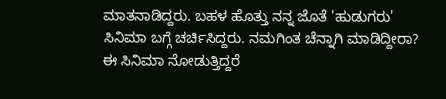ಮಾತನಾಡಿದ್ದರು. ಬಹಳ ಹೊತ್ತು ನನ್ನ ಜೊತೆ 'ಹುಡುಗರು' ಸಿನಿಮಾ ಬಗ್ಗೆ ಚರ್ಚಿಸಿದ್ದರು. ನಮಗಿಂತ ಚೆನ್ನಾಗಿ ಮಾಡಿದ್ದೀರಾ? ಈ ಸಿನಿಮಾ ನೋಡುತ್ತಿದ್ದರೆ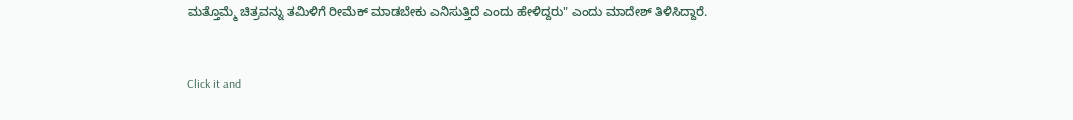ಮತ್ತೊಮ್ಮೆ ಚಿತ್ರವನ್ನು ತಮಿಳಿಗೆ ರೀಮೆಕ್ ಮಾಡಬೇಕು ಎನಿಸುತ್ತಿದೆ ಎಂದು ಹೇಳಿದ್ದರು" ಎಂದು ಮಾದೇಶ್ ತಿಳಿಸಿದ್ದಾರೆ.


Click it and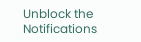Unblock the Notifications